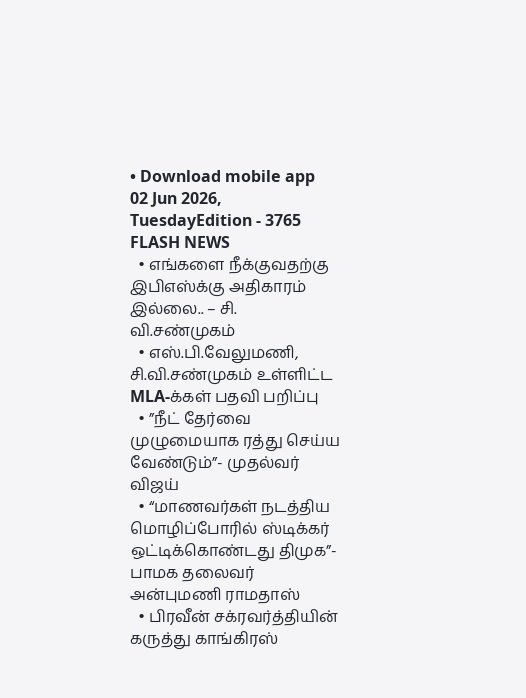• Download mobile app
02 Jun 2026, TuesdayEdition - 3765
FLASH NEWS
  • எங்களை நீக்குவதற்கு இபிஎஸ்க்கு அதிகாரம் இல்லை.. – சி. வி.சண்முகம்
  • எஸ்.பி.வேலுமணி, சி.வி.சண்முகம் உள்ளிட்ட MLA-க்கள் பதவி பறிப்பு
  • ”நீட் தேர்வை முழுமையாக ரத்து செய்ய வேண்டும்”- முதல்வர் விஜய்
  • “மாணவர்கள் நடத்திய மொழிப்போரில் ஸ்டிக்கர் ஒட்டிக்கொண்டது திமுக”- பாமக தலைவர் அன்புமணி ராமதாஸ்
  • பிரவீன் சக்ரவர்த்தியின் கருத்து காங்கிரஸ்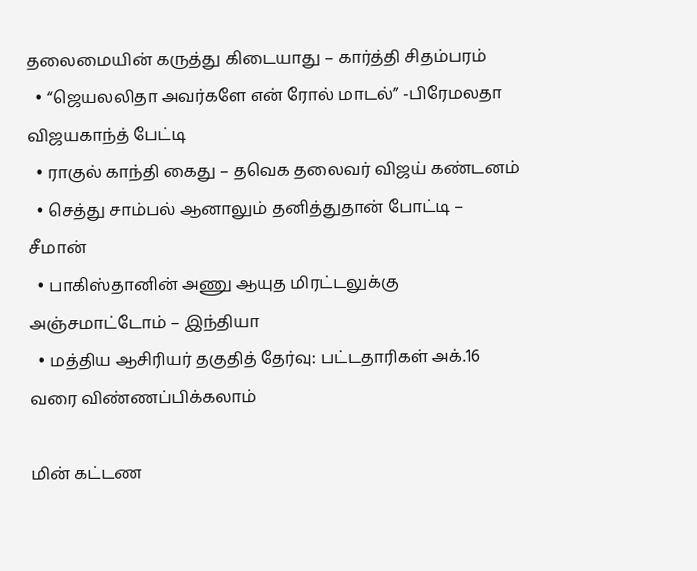தலைமையின் கருத்து கிடையாது – கார்த்தி சிதம்பரம்
  • “ஜெயலலிதா அவர்களே என் ரோல் மாடல்” -பிரேமலதா விஜயகாந்த் பேட்டி
  • ராகுல் காந்தி கைது – தவெக தலைவர் விஜய் கண்டனம்
  • செத்து சாம்பல் ஆனாலும் தனித்துதான் போட்டி – சீமான்
  • பாகிஸ்தானின் அணு ஆயுத மிரட்டலுக்கு அஞ்சமாட்டோம் – இந்தியா
  • மத்திய ஆசிரியர் தகுதித் தேர்வு: பட்டதாரிகள் அக்.16 வரை விண்ணப்பிக்கலாம்

மின் கட்டண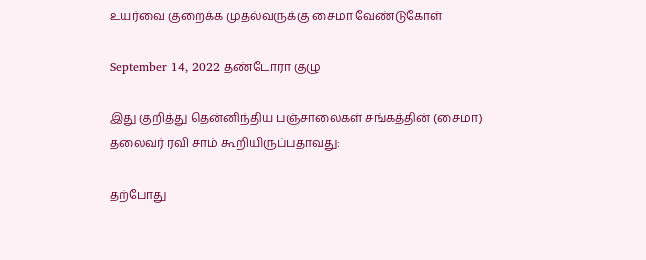உயர்வை குறைக்க முதல்வருக்கு சைமா வேண்டுகோள்

September 14, 2022 தண்டோரா குழு

இது குறித்து தென்னிந்திய பஞ்சாலைகள் சங்கத்தின் (சைமா) தலைவர் ரவி சாம் கூறியிருப்பதாவது:

தற்போது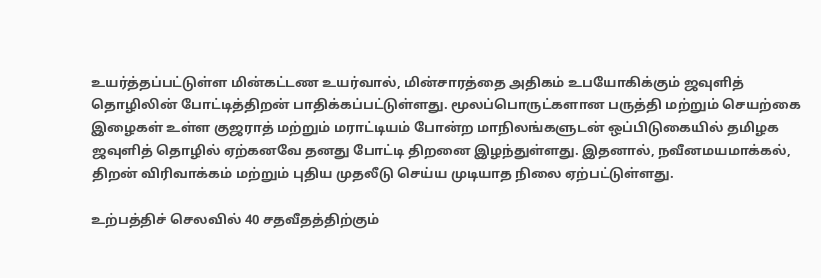உயர்த்தப்பட்டுள்ள மின்கட்டண உயர்வால், மின்சாரத்தை அதிகம் உபயோகிக்கும் ஜவுளித் தொழிலின் போட்டித்திறன் பாதிக்கப்பட்டுள்ளது. மூலப்பொருட்களான பருத்தி மற்றும் செயற்கை இழைகள் உள்ள குஜராத் மற்றும் மராட்டியம் போன்ற மாநிலங்களுடன் ஒப்பிடுகையில் தமிழக ஜவுளித் தொழில் ஏற்கனவே தனது போட்டி திறனை இழந்துள்ளது. இதனால், நவீனமயமாக்கல், திறன் விரிவாக்கம் மற்றும் புதிய முதலீடு செய்ய முடியாத நிலை ஏற்பட்டுள்ளது.

உற்பத்திச் செலவில் 40 சதவீதத்திற்கும்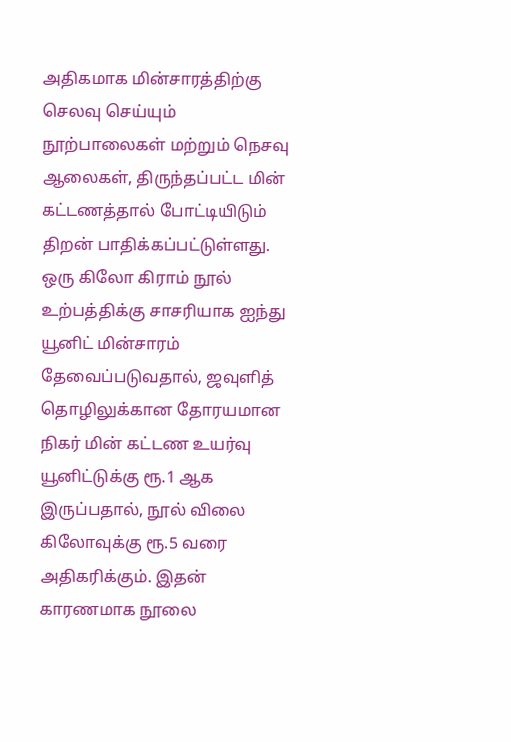அதிகமாக மின்சாரத்திற்கு செலவு செய்யும் நூற்பாலைகள் மற்றும் நெசவு ஆலைகள், திருந்தப்பட்ட மின் கட்டணத்தால் போட்டியிடும் திறன் பாதிக்கப்பட்டுள்ளது. ஒரு கிலோ கிராம் நூல் உற்பத்திக்கு சாசரியாக ஐந்து யூனிட் மின்சாரம் தேவைப்படுவதால், ஜவுளித் தொழிலுக்கான தோரயமான நிகர் மின் கட்டண உயர்வு யூனிட்டுக்கு ரூ.1 ஆக இருப்பதால், நூல் விலை கிலோவுக்கு ரூ.5 வரை அதிகரிக்கும். இதன் காரணமாக நூலை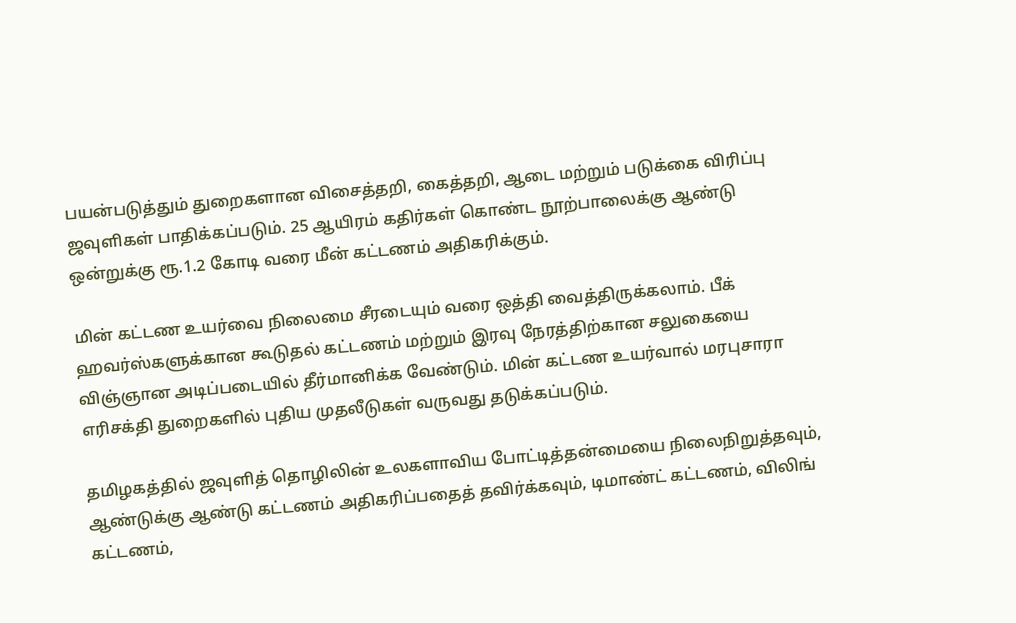பயன்படுத்தும் துறைகளான விசைத்தறி, கைத்தறி, ஆடை மற்றும் படுக்கை விரிப்பு ஜவுளிகள் பாதிக்கப்படும். 25 ஆயிரம் கதிர்கள் கொண்ட நூற்பாலைக்கு ஆண்டு ஒன்றுக்கு ரூ.1.2 கோடி வரை மீன் கட்டணம் அதிகரிக்கும்.

மின் கட்டண உயர்வை நிலைமை சீரடையும் வரை ஒத்தி வைத்திருக்கலாம். பீக் ஹவர்ஸ்களுக்கான கூடுதல் கட்டணம் மற்றும் இரவு நேரத்திற்கான சலுகையை விஞ்ஞான அடிப்படையில் தீர்மானிக்க வேண்டும். மின் கட்டண உயர்வால் மரபுசாரா எரிசக்தி துறைகளில் புதிய முதலீடுகள் வருவது தடுக்கப்படும்.

தமிழகத்தில் ஜவுளித் தொழிலின் உலகளாவிய போட்டித்தன்மையை நிலைநிறுத்தவும், ஆண்டுக்கு ஆண்டு கட்டணம் அதிகரிப்பதைத் தவிர்க்கவும், டிமாண்ட் கட்டணம், விலிங் கட்டணம்,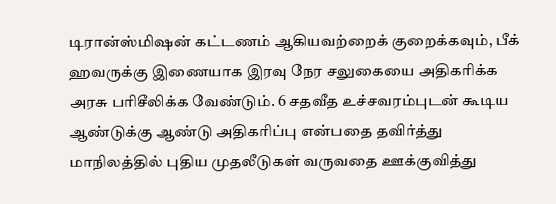டிரான்ஸ்மிஷன் கட்டணம் ஆகியவற்றைக் குறைக்கவும், பீக் ஹவருக்கு இணையாக இரவு நேர சலுகையை அதிகரிக்க அரசு பரிசீலிக்க வேண்டும். 6 சதவீத உச்சவரம்புடன் கூடிய ஆண்டுக்கு ஆண்டு அதிகரிப்பு என்பதை தவிர்த்து மாநிலத்தில் புதிய முதலீடுகள் வருவதை ஊக்குவித்து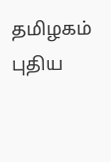தமிழகம் புதிய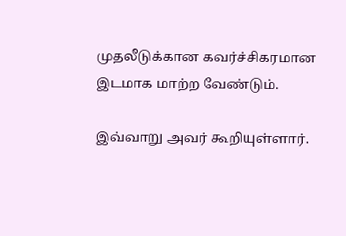முதலீடுக்கான கவர்ச்சிகரமான இடமாக மாற்ற வேண்டும்.

இவ்வாறு அவர் கூறியுள்ளார்.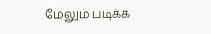மேலும் படிக்க